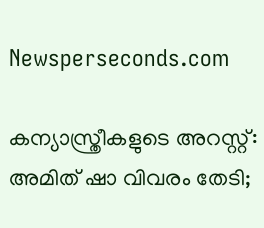Newsperseconds.com

കന്യാസ്ത്രീകളുടെ അറസ്റ്റ്: അമിത് ഷാ വിവരം തേടി;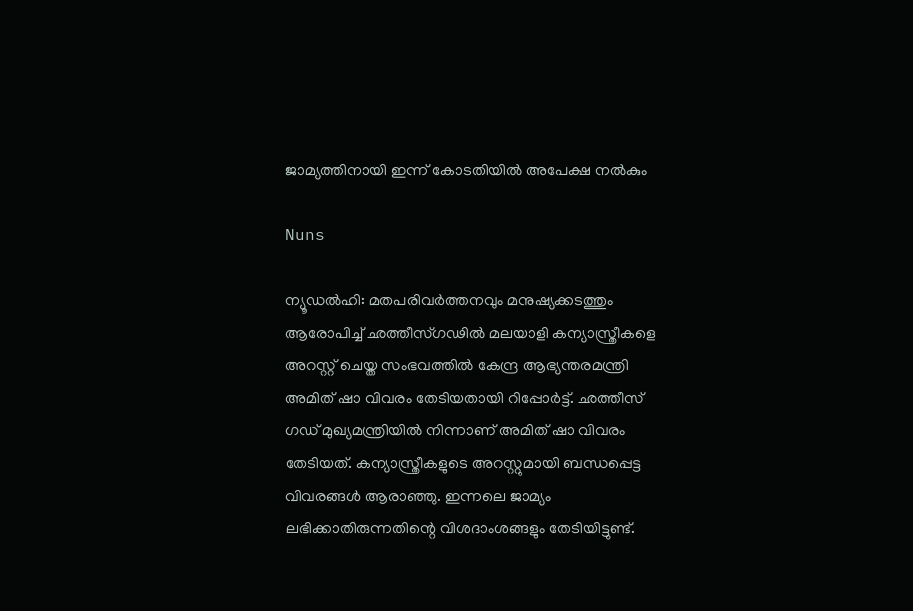ജാമ്യത്തിനായി ഇന്ന് കോടതിയില്‍ അപേക്ഷ നല്‍കും

Nuns

ന്യൂഡല്‍ഹി: മതപരിവര്‍ത്തനവും മനുഷ്യക്കടത്തും ആരോപിച്ച് ഛത്തീസ്ഗഢില്‍ മലയാളി കന്യാസ്ത്രീകളെ അറസ്റ്റ് ചെയ്ത സംഭവത്തില്‍ കേന്ദ്ര ആഭ്യന്തരമന്ത്രി അമിത് ഷാ വിവരം തേടിയതായി റിപ്പോര്‍ട്ട്. ഛത്തീസ് ഗഡ് മുഖ്യമന്ത്രിയില്‍ നിന്നാണ് അമിത് ഷാ വിവരം തേടിയത്. കന്യാസ്ത്രീകളുടെ അറസ്റ്റുമായി ബന്ധപ്പെട്ട വിവരങ്ങള്‍ ആരാഞ്ഞു. ഇന്നലെ ജാമ്യം ലഭിക്കാതിരുന്നതിന്റെ വിശദാംശങ്ങളും തേടിയിട്ടുണ്ട്.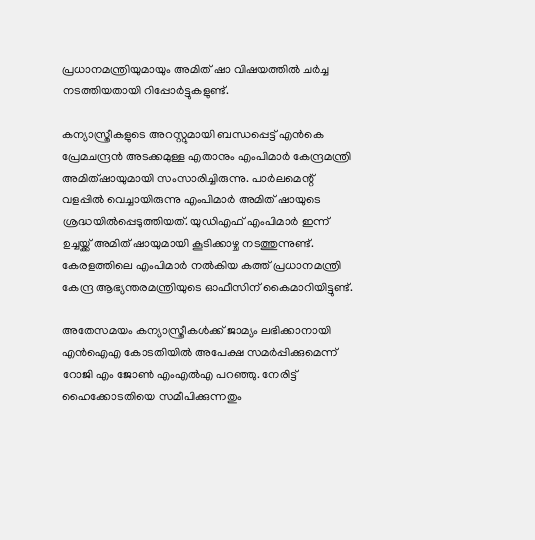പ്രധാനമന്ത്രിയുമായും അമിത് ഷാ വിഷയത്തില്‍ ചര്‍ച്ച നടത്തിയതായി റിപ്പോര്‍ട്ടുകളുണ്ട്.

കന്യാസ്ത്രീകളുടെ അറസ്റ്റുമായി ബന്ധപ്പെട്ട് എന്‍കെ പ്രേമചന്ദ്രന്‍ അടക്കമുള്ള എതാനും എംപിമാര്‍ കേന്ദ്രമന്ത്രി അമിത്ഷായുമായി സംസാരിച്ചിരുന്നു. പാര്‍ലമെന്റ് വളപ്പില്‍ വെച്ചായിരുന്നു എംപിമാര്‍ അമിത് ഷായുടെ ശ്രദ്ധയില്‍പ്പെടുത്തിയത്. യുഡിഎഫ് എംപിമാര്‍ ഇന്ന് ഉച്ചയ്ക്ക് അമിത് ഷായുമായി കൂടിക്കാഴ്ച നടത്തുന്നുണ്ട്. കേരളത്തിലെ എംപിമാര്‍ നല്‍കിയ കത്ത് പ്രധാനമന്ത്രി കേന്ദ്ര ആഭ്യന്തരമന്ത്രിയുടെ ഓഫീസിന് കൈമാറിയിട്ടുണ്ട്.

അതേസമയം കന്യാസ്ത്രീകള്‍ക്ക് ജാമ്യം ലഭിക്കാനായി എന്‍ഐഎ കോടതിയില്‍ അപേക്ഷ സമര്‍പ്പിക്കുമെന്ന് റോജി എം ജോണ്‍ എംഎല്‍എ പറഞ്ഞു. നേരിട്ട് ഹൈക്കോടതിയെ സമീപിക്കുന്നതും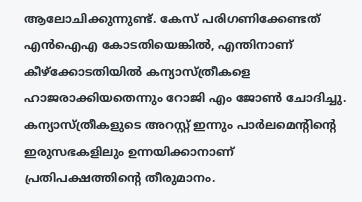ആലോചിക്കുന്നുണ്ട്. കേസ് പരിഗണിക്കേണ്ടത് എന്‍ഐഎ കോടതിയെങ്കില്‍, എന്തിനാണ് കീഴ്‌ക്കോടതിയില്‍ കന്യാസ്ത്രീകളെ ഹാജരാക്കിയതെന്നും റോജി എം ജോണ്‍ ചോദിച്ചു. കന്യാസ്ത്രീകളുടെ അറസ്റ്റ് ഇന്നും പാര്‍ലമെന്റിന്റെ ഇരുസഭകളിലും ഉന്നയിക്കാനാണ് പ്രതിപക്ഷത്തിന്റെ തീരുമാനം.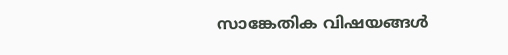സാങ്കേതിക വിഷയങ്ങള്‍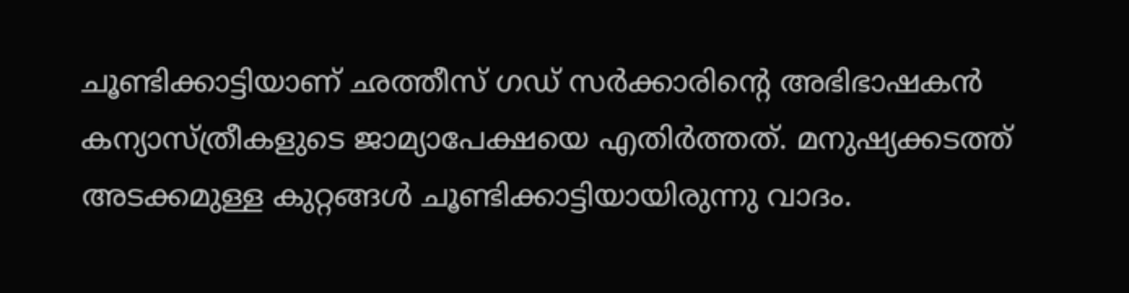ചൂണ്ടിക്കാട്ടിയാണ് ഛത്തീസ് ഗഡ് സര്‍ക്കാരിന്റെ അഭിഭാഷകന്‍ കന്യാസ്ത്രീകളുടെ ജാമ്യാപേക്ഷയെ എതിര്‍ത്തത്. മനുഷ്യക്കടത്ത് അടക്കമുള്ള കുറ്റങ്ങള്‍ ചൂണ്ടിക്കാട്ടിയായിരുന്നു വാദം.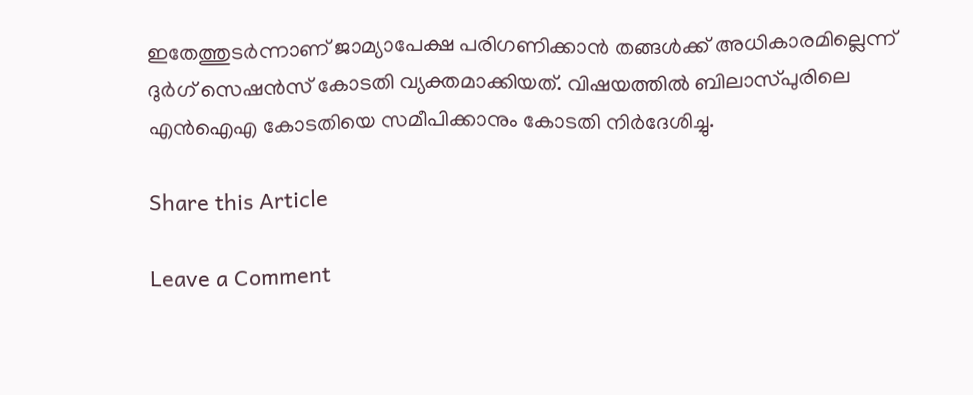ഇതേത്തുടര്‍ന്നാണ് ജാമ്യാപേക്ഷ പരിഗണിക്കാന്‍ തങ്ങള്‍ക്ക് അധികാരമില്ലെന്ന് ദുര്‍ഗ് സെഷന്‍സ് കോടതി വ്യക്തമാക്കിയത്. വിഷയത്തില്‍ ബിലാസ്പുരിലെ എന്‍ഐഎ കോടതിയെ സമീപിക്കാനും കോടതി നിര്‍ദേശിച്ചു.

Share this Article

Leave a Comment